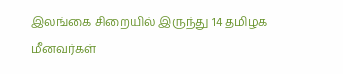இலங்கை சிறையில் இருந்து 14 தமிழக மீனவர்கள்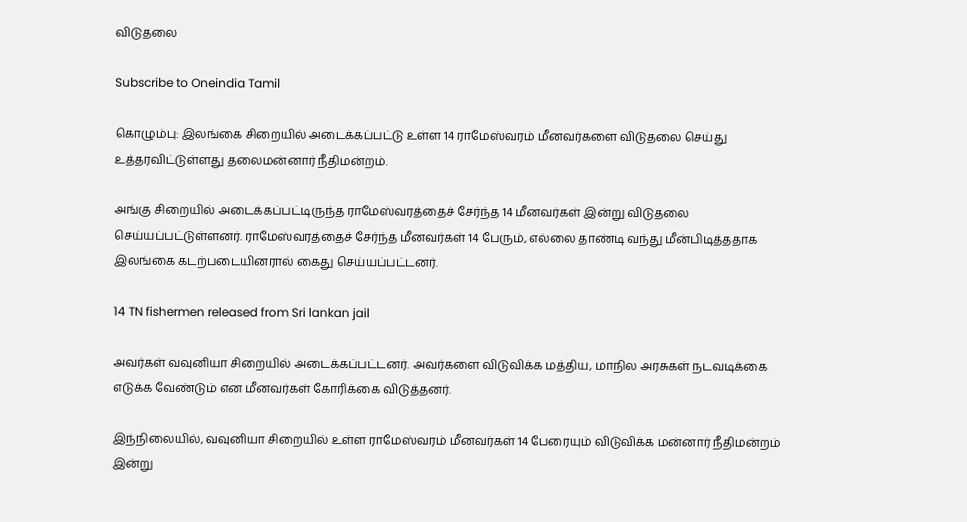விடுதலை

Subscribe to Oneindia Tamil

கொழும்பு: இலங்கை சிறையில் அடைக்கப்பட்டு உள்ள 14 ராமேஸ்வரம் மீனவர்களை விடுதலை செய்து உத்தரவிட்டுள்ளது தலைமன்னார் நீதிமன்றம்.

அங்கு சிறையில் அடைக்கப்பட்டிருந்த ராமேஸ்வரத்தைச் சேர்ந்த 14 மீனவர்கள் இன்று விடுதலை செய்யப்பட்டுள்ளனர். ராமேஸ்வரத்தைச் சேர்ந்த மீனவர்கள் 14 பேரும், எல்லை தாண்டி வந்து மீன்பிடித்ததாக இலங்கை கடற்படையினரால் கைது செய்யப்பட்டனர்.

14 TN fishermen released from Sri lankan jail

அவர்கள் வவுனியா சிறையில் அடைக்கப்பட்டனர். அவர்களை விடுவிக்க மத்திய, மாநில அரசுகள் நடவடிக்கை எடுக்க வேண்டும் என மீனவர்கள் கோரிக்கை விடுத்தனர்.

இந்நிலையில், வவுனியா சிறையில் உள்ள ராமேஸ்வரம் மீனவர்கள் 14 பேரையும் விடுவிக்க மன்னார் நீதிமன்றம் இன்று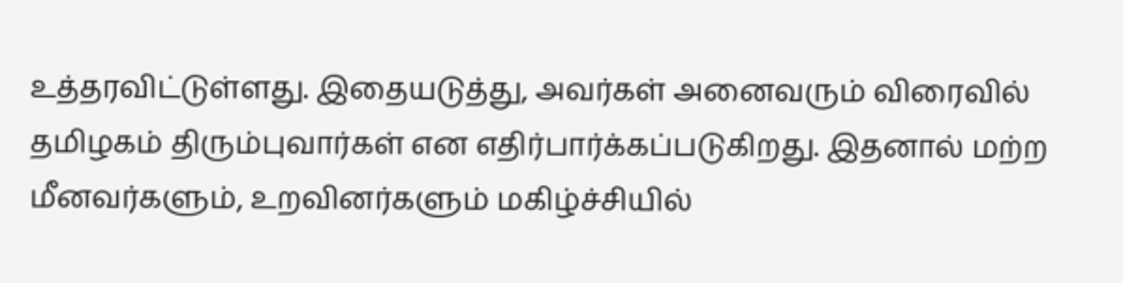உத்தரவிட்டுள்ளது. இதையடுத்து, அவர்கள் அனைவரும் விரைவில் தமிழகம் திரும்புவார்கள் என எதிர்பார்க்கப்படுகிறது. இதனால் மற்ற மீனவர்களும், உறவினர்களும் மகிழ்ச்சியில்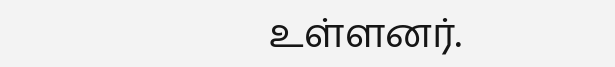உள்ளனர்.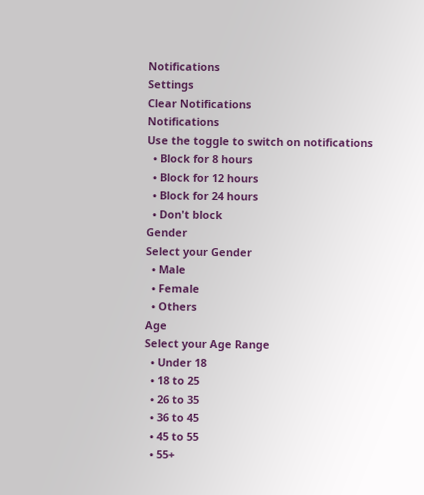Notifications
Settings
Clear Notifications
Notifications
Use the toggle to switch on notifications
  • Block for 8 hours
  • Block for 12 hours
  • Block for 24 hours
  • Don't block
Gender
Select your Gender
  • Male
  • Female
  • Others
Age
Select your Age Range
  • Under 18
  • 18 to 25
  • 26 to 35
  • 36 to 45
  • 45 to 55
  • 55+